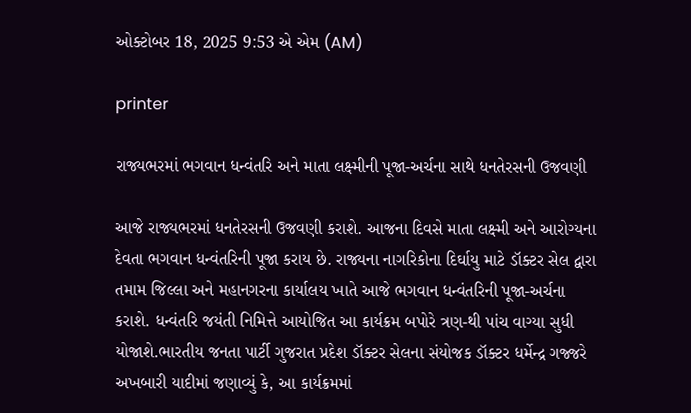ઓક્ટોબર 18, 2025 9:53 એ એમ (AM)

printer

રાજ્યભરમાં ભગવાન ધન્વંતરિ અને માતા લક્ષ્મીની પૂજા-અર્ચના સાથે ધનતેરસની ઉજવણી

આજે રાજ્યભરમાં ધનતેરસની ઉજવણી કરાશે. આજના દિવસે માતા લક્ષ્મી અને આરોગ્યના દેવતા ભગવાન ધન્વંતરિની પૂજા કરાય છે. રાજ્યના નાગરિકોના દિર્ઘાયુ માટે ડૉક્ટર સેલ દ્વારા તમામ જિલ્લા અને મહાનગરના કાર્યાલય ખાતે આજે ભગવાન ધન્વંતરિની પૂજા-અર્ચના કરાશે. ધન્વંતરિ જયંતી નિમિત્તે આયોજિત આ કાર્યક્રમ બપોરે ત્રણ-થી પાંચ વાગ્યા સુધી યોજાશે.ભારતીય જનતા પાર્ટી ગુજરાત પ્રદેશ ડૉક્ટર સેલના સંયોજક ડૉક્ટર ધર્મેન્દ્ર ગજ્જરે અખબારી યાદીમાં જણાવ્યું કે, આ કાર્યક્રમમાં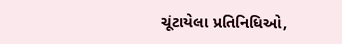ચૂંટાયેલા પ્રતિનિધિઓ,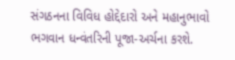સંગઠનના વિવિધ હોદ્દેદારો અને મહાનુભાવો ભગવાન ધન્વંતરિની પૂજા-અર્ચના કરશે.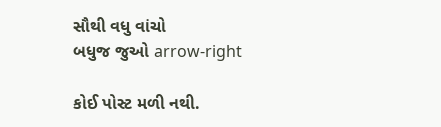સૌથી વધુ વાંચો
બધુજ જુઓ arrow-right

કોઈ પોસ્ટ મળી નથી.